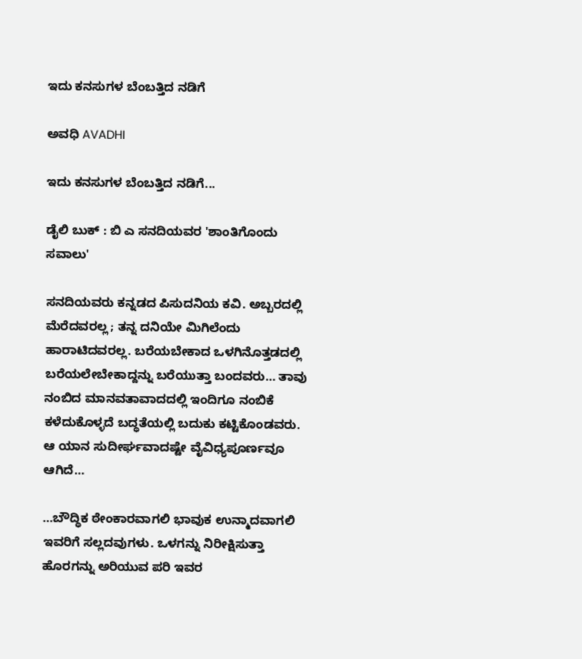ಇದು ಕನಸುಗಳ ಬೆಂಬತ್ತಿದ ನಡಿಗೆ‍

ಅವಧಿ AVADHI

ಇದು ಕನಸುಗಳ ಬೆಂಬತ್ತಿದ ನಡಿಗೆ...

ಡೈಲಿ ಬುಕ್ : ಬಿ ಎ ಸನದಿಯವರ 'ಶಾಂತಿಗೊಂದು ಸವಾಲು'

ಸನದಿಯವರು ಕನ್ನಡದ ಪಿಸುದನಿಯ ಕವಿ. ಅಬ್ಬರದಲ್ಲಿ ಮೆರೆದವರಲ್ಲ; ತನ್ನ ದನಿಯೇ ಮಿಗಿಲೆಂದು ಹಾರಾಟಿದವರಲ್ಲ. ಬರೆಯಬೇಕಾದ ಒಳಗಿನೊತ್ತಡದಲ್ಲಿ ಬರೆಯಲೇಬೇಕಾದ್ದನ್ನು ಬರೆಯುತ್ತಾ ಬಂದವರು… ತಾವು ನಂಬಿದ ಮಾನವತಾವಾದದಲ್ಲಿ ಇಂದಿಗೂ ನಂಬಿಕೆ ಕಳೆದುಕೊಳ್ಳದೆ ಬದ್ಧತೆಯಲ್ಲಿ ಬದುಕು ಕಟ್ಟಿಕೊಂಡವರು. ಆ ಯಾನ ಸುದೀರ್ಘವಾದಷ್ಟೇ ವೈವಿಧ್ಯಪೂರ್ಣವೂ ಆಗಿದೆ…

…ಬೌದ್ಧಿಕ ಠೇಂಕಾರವಾಗಲಿ ಭಾವುಕ ಉನ್ಮಾದವಾಗಲಿ ಇವರಿಗೆ ಸಲ್ಲದವುಗಳು. ಒಳಗನ್ನು ನಿರೀಕ್ಷಿಸುತ್ತಾ ಹೊರಗನ್ನು ಅರಿಯುವ ಪರಿ ಇವರ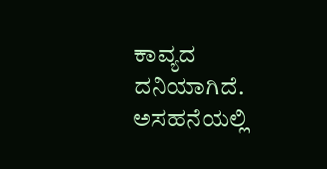ಕಾವ್ಯದ ದನಿಯಾಗಿದೆ. ಅಸಹನೆಯಲ್ಲಿ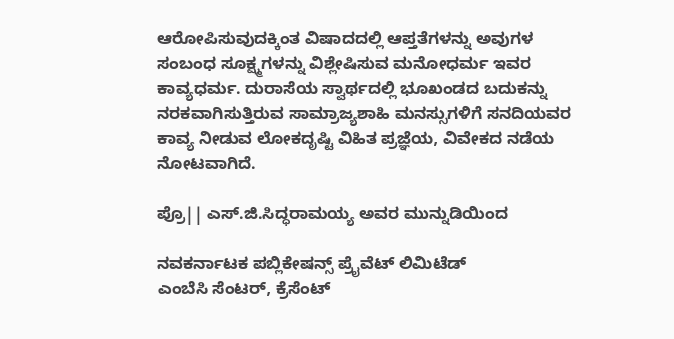ಆರೋಪಿಸುವುದಕ್ಕಿಂತ ವಿಷಾದದಲ್ಲಿ ಆಪ್ತತೆಗಳನ್ನು ಅವುಗಳ ಸಂಬಂಧ ಸೂಕ್ಷ್ಮಗಳನ್ನು ವಿಶ್ಲೇಷಿಸುವ ಮನೋಧರ್ಮ ಇವರ ಕಾವ್ಯಧರ್ಮ. ದುರಾಸೆಯ ಸ್ವಾರ್ಥದಲ್ಲಿ ಭೂಖಂಡದ ಬದುಕನ್ನು ನರಕವಾಗಿಸುತ್ತಿರುವ ಸಾಮ್ರಾಜ್ಯಶಾಹಿ ಮನಸ್ಸುಗಳಿಗೆ ಸನದಿಯವರ ಕಾವ್ಯ ನೀಡುವ ಲೋಕದೃಷ್ಟಿ ವಿಹಿತ ಪ್ರಜ್ಞೆಯ, ವಿವೇಕದ ನಡೆಯ ನೋಟವಾಗಿದೆ.

ಪ್ರೊ|| ಎಸ್.ಜಿ.ಸಿದ್ಧರಾಮಯ್ಯ ಅವರ ಮುನ್ನುಡಿಯಿಂದ

ನವಕರ್ನಾಟಕ ಪಬ್ಲಿಕೇಷನ್ಸ್ ಪ್ರೈವೆಟ್ ಲಿಮಿಟೆಡ್
ಎಂಬೆಸಿ ಸೆಂಟರ್, ಕ್ರೆಸೆಂಟ್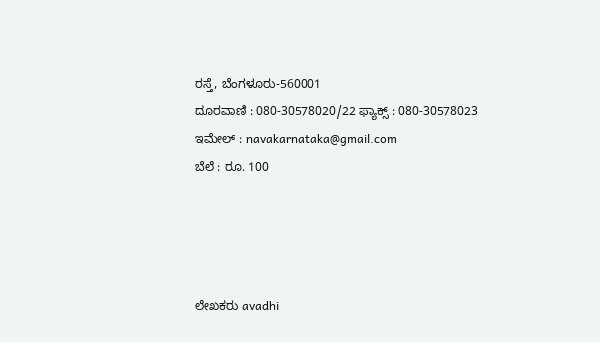ರಸ್ತೆ, ಬೆಂಗಳೂರು-560001
ದೂರವಾಣಿ : 080-30578020/22 ಫ್ಯಾಕ್ಸ್ : 080-30578023
ಇಮೇಲ್ : navakarnataka@gmail.com
ಬೆಲೆ : ರೂ. 100




ಲೇಖಕರು avadhi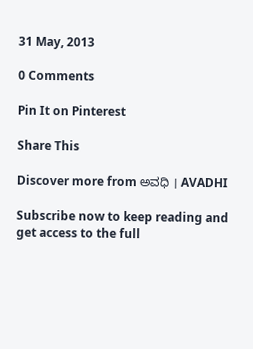31 May, 2013

0 Comments

Pin It on Pinterest

Share This

Discover more from ಅವಧಿ । AVADHI

Subscribe now to keep reading and get access to the full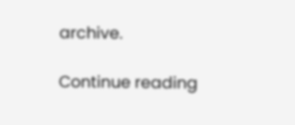archive.

Continue reading